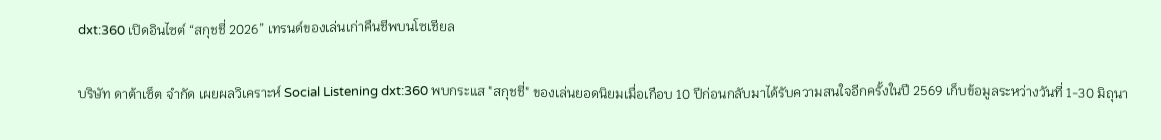dxt:360 เปิดอินไซต์ “สกุชชี่ 2026” เทรนด์ของเล่นเก่าคืนชีพบนโซเชียล

บริษัท ดาต้าเซ็ต จำกัด เผยผลวิเคราะห์ Social Listening dxt:360 พบกระแส "สกุชชี่" ของเล่นยอดนิยมเมื่อเกือบ 10 ปีก่อนกลับมาได้รับความสนใจอีกครั้งในปี 2569 เก็บข้อมูลระหว่างวันที่ 1-30 มิถุนา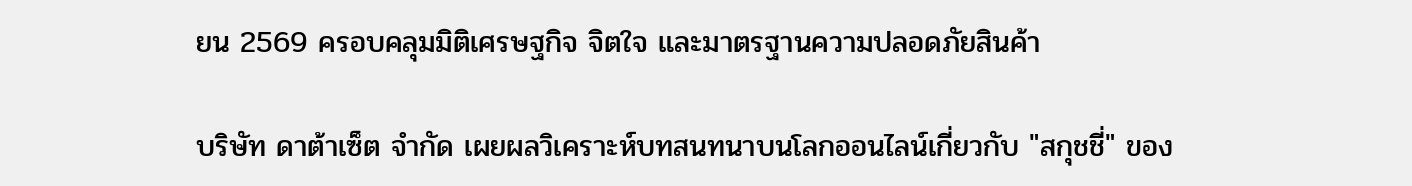ยน 2569 ครอบคลุมมิติเศรษฐกิจ จิตใจ และมาตรฐานความปลอดภัยสินค้า

บริษัท ดาต้าเซ็ต จำกัด เผยผลวิเคราะห์บทสนทนาบนโลกออนไลน์เกี่ยวกับ "สกุชชี่" ของ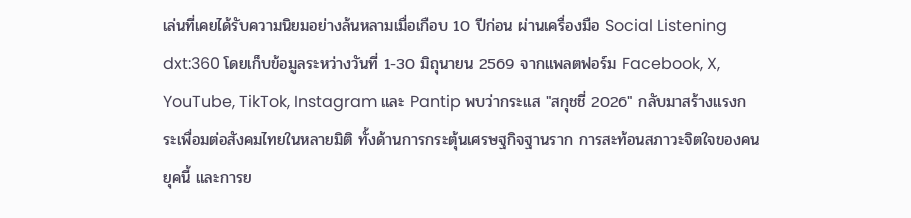เล่นที่เคยได้รับความนิยมอย่างล้นหลามเมื่อเกือบ 10 ปีก่อน ผ่านเครื่องมือ Social Listening dxt:360 โดยเก็บข้อมูลระหว่างวันที่ 1-30 มิถุนายน 2569 จากแพลตฟอร์ม Facebook, X, YouTube, TikTok, Instagram และ Pantip พบว่ากระแส "สกุชชี่ 2026" กลับมาสร้างแรงกระเพื่อมต่อสังคมไทยในหลายมิติ ทั้งด้านการกระตุ้นเศรษฐกิจฐานราก การสะท้อนสภาวะจิตใจของคนยุคนี้ และการย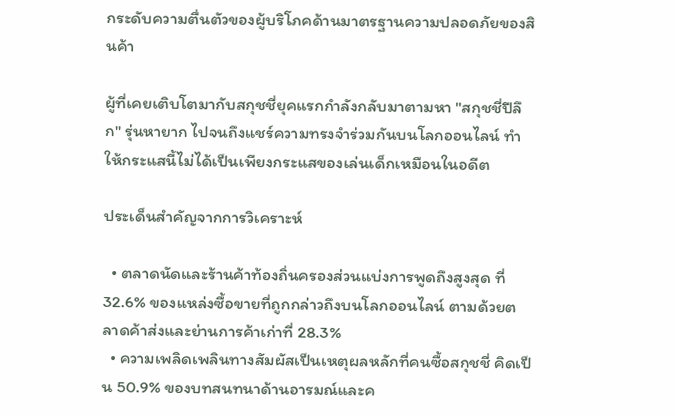กระดับความตื่นตัวของผู้บริโภคด้านมาตรฐานความปลอดภัยของสินค้า

ผู้ที่เคยเติบโตมากับสกุชชี่ยุคแรกกำลังกลับมาตามหา "สกุชชี่ปีลึก" รุ่นหายาก ไปจนถึงแชร์ความทรงจำร่วมกันบนโลกออนไลน์ ทำให้กระแสนี้ไม่ได้เป็นเพียงกระแสของเล่นเด็กเหมือนในอดีต

ประเด็นสำคัญจากการวิเคราะห์

  • ตลาดนัดและร้านค้าท้องถิ่นครองส่วนแบ่งการพูดถึงสูงสุด ที่ 32.6% ของแหล่งซื้อขายที่ถูกกล่าวถึงบนโลกออนไลน์ ตามด้วยตลาดค้าส่งและย่านการค้าเก่าที่ 28.3%
  • ความเพลิดเพลินทางสัมผัสเป็นเหตุผลหลักที่คนซื้อสกุชชี่ คิดเป็น 50.9% ของบทสนทนาด้านอารมณ์และค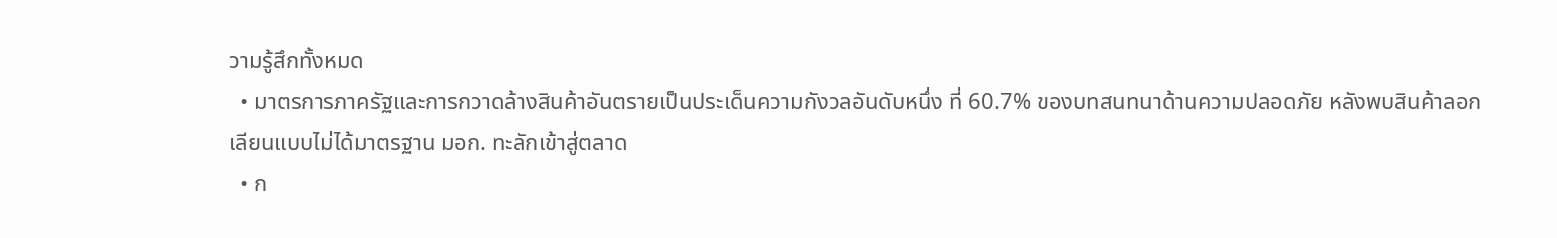วามรู้สึกทั้งหมด
  • มาตรการภาครัฐและการกวาดล้างสินค้าอันตรายเป็นประเด็นความกังวลอันดับหนึ่ง ที่ 60.7% ของบทสนทนาด้านความปลอดภัย หลังพบสินค้าลอกเลียนแบบไม่ได้มาตรฐาน มอก. ทะลักเข้าสู่ตลาด
  • ก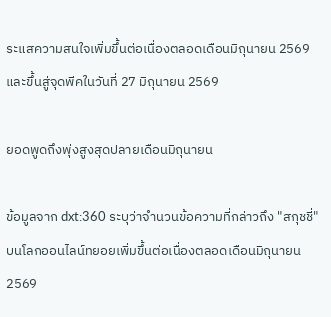ระแสความสนใจเพิ่มขึ้นต่อเนื่องตลอดเดือนมิถุนายน 2569 และขึ้นสู่จุดพีคในวันที่ 27 มิถุนายน 2569

ยอดพูดถึงพุ่งสูงสุดปลายเดือนมิถุนายน

ข้อมูลจาก dxt:360 ระบุว่าจำนวนข้อความที่กล่าวถึง "สกุชชี่" บนโลกออนไลน์ทยอยเพิ่มขึ้นต่อเนื่องตลอดเดือนมิถุนายน 2569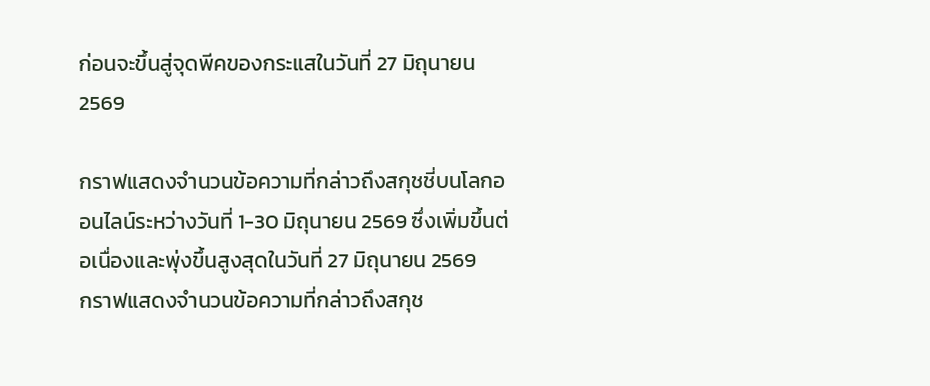ก่อนจะขึ้นสู่จุดพีคของกระแสในวันที่ 27 มิถุนายน 2569

กราฟแสดงจำนวนข้อความที่กล่าวถึงสกุชชี่บนโลกออนไลน์ระหว่างวันที่ 1-30 มิถุนายน 2569 ซึ่งเพิ่มขึ้นต่อเนื่องและพุ่งขึ้นสูงสุดในวันที่ 27 มิถุนายน 2569
กราฟแสดงจำนวนข้อความที่กล่าวถึงสกุช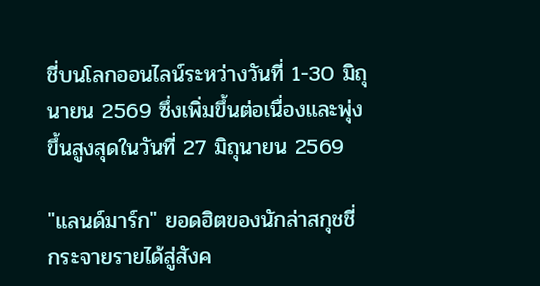ชี่บนโลกออนไลน์ระหว่างวันที่ 1-30 มิถุนายน 2569 ซึ่งเพิ่มขึ้นต่อเนื่องและพุ่งขึ้นสูงสุดในวันที่ 27 มิถุนายน 2569

"แลนด์มาร์ก" ยอดฮิตของนักล่าสกุชชี่ กระจายรายได้สู่สังค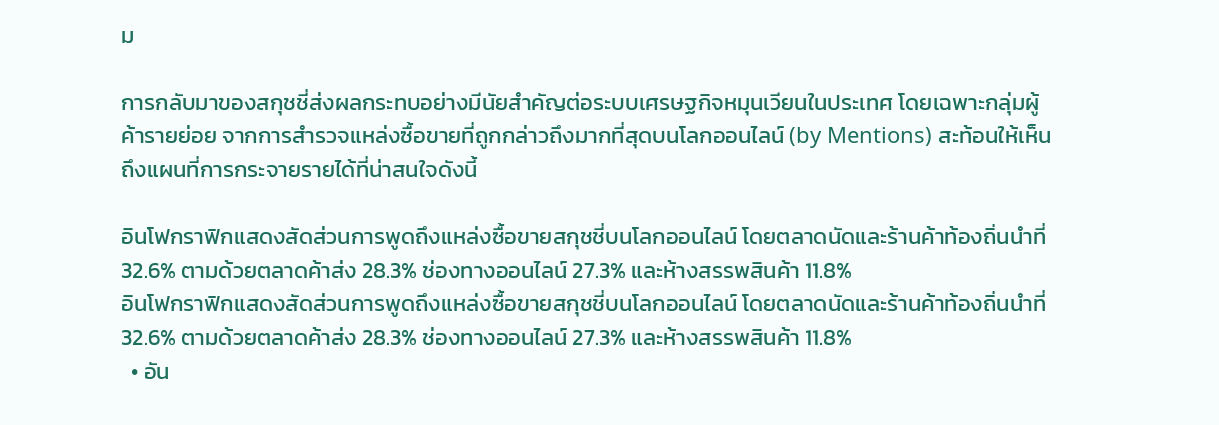ม

การกลับมาของสกุชชี่ส่งผลกระทบอย่างมีนัยสำคัญต่อระบบเศรษฐกิจหมุนเวียนในประเทศ โดยเฉพาะกลุ่มผู้ค้ารายย่อย จากการสำรวจแหล่งซื้อขายที่ถูกกล่าวถึงมากที่สุดบนโลกออนไลน์ (by Mentions) สะท้อนให้เห็นถึงแผนที่การกระจายรายได้ที่น่าสนใจดังนี้

อินโฟกราฟิกแสดงสัดส่วนการพูดถึงแหล่งซื้อขายสกุชชี่บนโลกออนไลน์ โดยตลาดนัดและร้านค้าท้องถิ่นนำที่ 32.6% ตามด้วยตลาดค้าส่ง 28.3% ช่องทางออนไลน์ 27.3% และห้างสรรพสินค้า 11.8%
อินโฟกราฟิกแสดงสัดส่วนการพูดถึงแหล่งซื้อขายสกุชชี่บนโลกออนไลน์ โดยตลาดนัดและร้านค้าท้องถิ่นนำที่ 32.6% ตามด้วยตลาดค้าส่ง 28.3% ช่องทางออนไลน์ 27.3% และห้างสรรพสินค้า 11.8%
  • อัน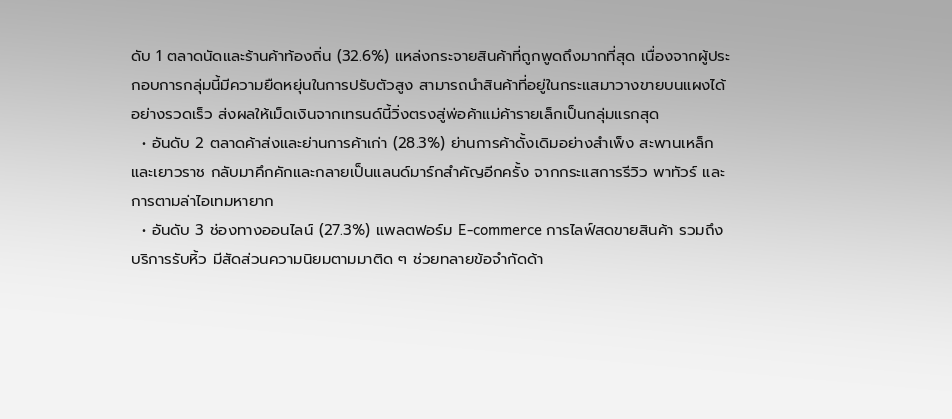ดับ 1 ตลาดนัดและร้านค้าท้องถิ่น (32.6%) แหล่งกระจายสินค้าที่ถูกพูดถึงมากที่สุด เนื่องจากผู้ประกอบการกลุ่มนี้มีความยืดหยุ่นในการปรับตัวสูง สามารถนำสินค้าที่อยู่ในกระแสมาวางขายบนแผงได้อย่างรวดเร็ว ส่งผลให้เม็ดเงินจากเทรนด์นี้วิ่งตรงสู่พ่อค้าแม่ค้ารายเล็กเป็นกลุ่มแรกสุด
  • อันดับ 2 ตลาดค้าส่งและย่านการค้าเก่า (28.3%) ย่านการค้าดั้งเดิมอย่างสำเพ็ง สะพานเหล็ก และเยาวราช กลับมาคึกคักและกลายเป็นแลนด์มาร์กสำคัญอีกครั้ง จากกระแสการรีวิว พาทัวร์ และการตามล่าไอเทมหายาก
  • อันดับ 3 ช่องทางออนไลน์ (27.3%) แพลตฟอร์ม E-commerce การไลฟ์สดขายสินค้า รวมถึงบริการรับหิ้ว มีสัดส่วนความนิยมตามมาติด ๆ ช่วยทลายข้อจำกัดด้า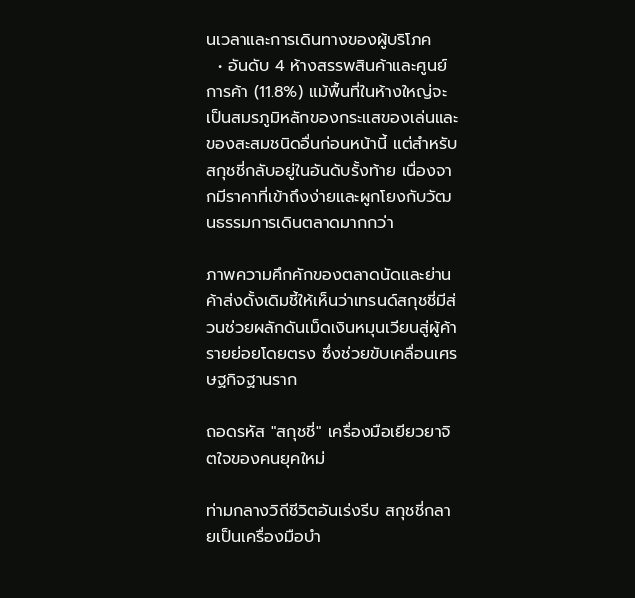นเวลาและการเดินทางของผู้บริโภค
  • อันดับ 4 ห้างสรรพสินค้าและศูนย์การค้า (11.8%) แม้พื้นที่ในห้างใหญ่จะเป็นสมรภูมิหลักของกระแสของเล่นและของสะสมชนิดอื่นก่อนหน้านี้ แต่สำหรับสกุชชี่กลับอยู่ในอันดับรั้งท้าย เนื่องจากมีราคาที่เข้าถึงง่ายและผูกโยงกับวัฒนธรรมการเดินตลาดมากกว่า

ภาพความคึกคักของตลาดนัดและย่านค้าส่งดั้งเดิมชี้ให้เห็นว่าเทรนด์สกุชชี่มีส่วนช่วยผลักดันเม็ดเงินหมุนเวียนสู่ผู้ค้ารายย่อยโดยตรง ซึ่งช่วยขับเคลื่อนเศรษฐกิจฐานราก

ถอดรหัส "สกุชชี่" เครื่องมือเยียวยาจิตใจของคนยุคใหม่

ท่ามกลางวิถีชีวิตอันเร่งรีบ สกุชชี่กลายเป็นเครื่องมือบำ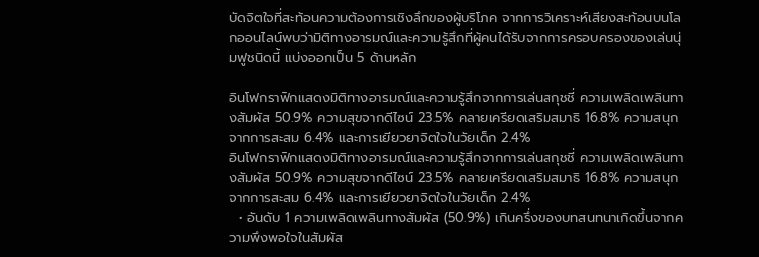บัดจิตใจที่สะท้อนความต้องการเชิงลึกของผู้บริโภค จากการวิเคราะห์เสียงสะท้อนบนโลกออนไลน์พบว่ามิติทางอารมณ์และความรู้สึกที่ผู้คนได้รับจากการครอบครองของเล่นนุ่มฟูชนิดนี้ แบ่งออกเป็น 5 ด้านหลัก

อินโฟกราฟิกแสดงมิติทางอารมณ์และความรู้สึกจากการเล่นสกุชชี่ ความเพลิดเพลินทางสัมผัส 50.9% ความสุขจากดีไซน์ 23.5% คลายเครียดเสริมสมาธิ 16.8% ความสนุกจากการสะสม 6.4% และการเยียวยาจิตใจในวัยเด็ก 2.4%
อินโฟกราฟิกแสดงมิติทางอารมณ์และความรู้สึกจากการเล่นสกุชชี่ ความเพลิดเพลินทางสัมผัส 50.9% ความสุขจากดีไซน์ 23.5% คลายเครียดเสริมสมาธิ 16.8% ความสนุกจากการสะสม 6.4% และการเยียวยาจิตใจในวัยเด็ก 2.4%
  • อันดับ 1 ความเพลิดเพลินทางสัมผัส (50.9%) เกินครึ่งของบทสนทนาเกิดขึ้นจากความพึงพอใจในสัมผัส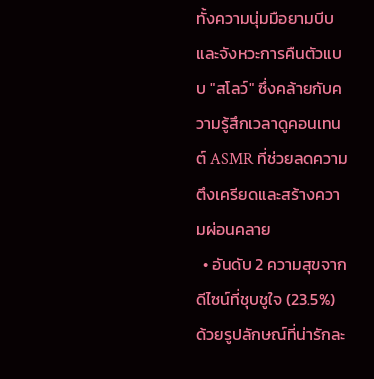ทั้งความนุ่มมือยามบีบและจังหวะการคืนตัวแบบ "สโลว์" ซึ่งคล้ายกับความรู้สึกเวลาดูคอนเทนต์ ASMR ที่ช่วยลดความตึงเครียดและสร้างความผ่อนคลาย
  • อันดับ 2 ความสุขจากดีไซน์ที่ชุบชูใจ (23.5%) ด้วยรูปลักษณ์ที่น่ารักละ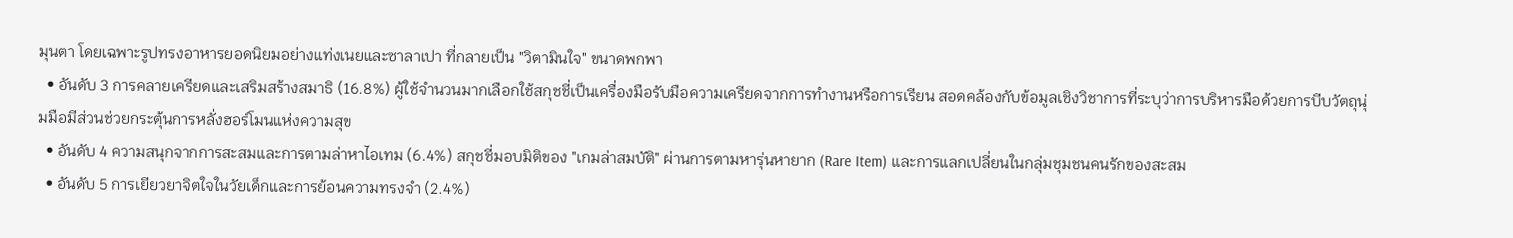มุนตา โดยเฉพาะรูปทรงอาหารยอดนิยมอย่างแท่งเนยและซาลาเปา ที่กลายเป็น "วิตามินใจ" ขนาดพกพา
  • อันดับ 3 การคลายเครียดและเสริมสร้างสมาธิ (16.8%) ผู้ใช้จำนวนมากเลือกใช้สกุชชี่เป็นเครื่องมือรับมือความเครียดจากการทำงานหรือการเรียน สอดคล้องกับข้อมูลเชิงวิชาการที่ระบุว่าการบริหารมือด้วยการบีบวัตถุนุ่มมือมีส่วนช่วยกระตุ้นการหลั่งฮอร์โมนแห่งความสุข
  • อันดับ 4 ความสนุกจากการสะสมและการตามล่าหาไอเทม (6.4%) สกุชชี่มอบมิติของ "เกมล่าสมบัติ" ผ่านการตามหารุ่นหายาก (Rare Item) และการแลกเปลี่ยนในกลุ่มชุมชนคนรักของสะสม
  • อันดับ 5 การเยียวยาจิตใจในวัยเด็กและการย้อนความทรงจำ (2.4%)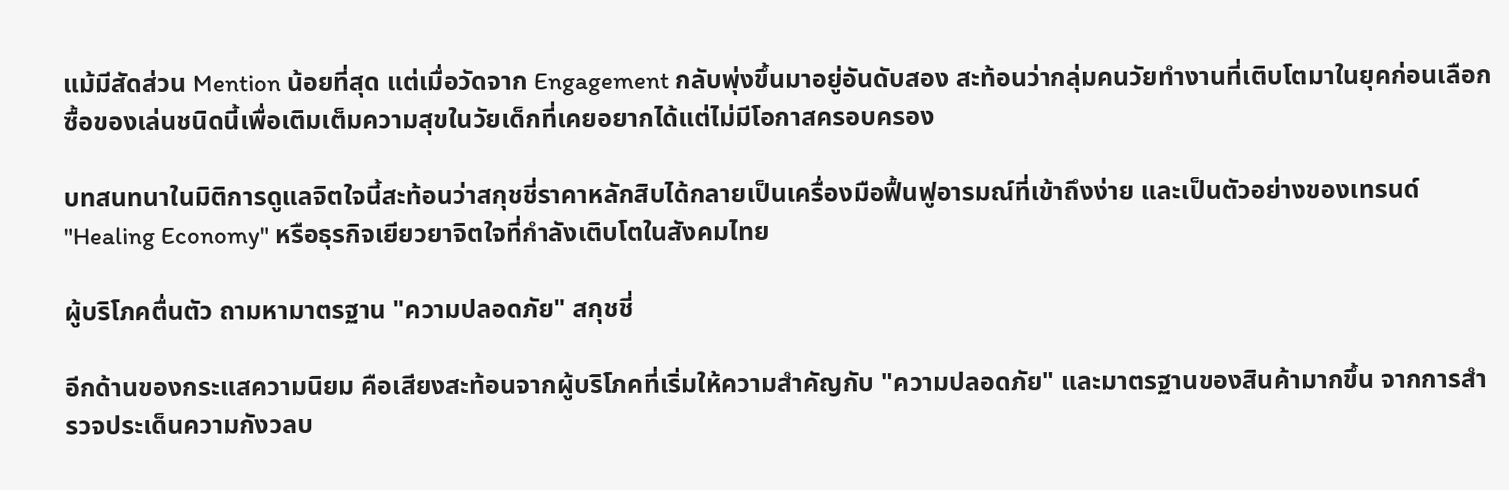แม้มีสัดส่วน Mention น้อยที่สุด แต่เมื่อวัดจาก Engagement กลับพุ่งขึ้นมาอยู่อันดับสอง สะท้อนว่ากลุ่มคนวัยทำงานที่เติบโตมาในยุคก่อนเลือกซื้อของเล่นชนิดนี้เพื่อเติมเต็มความสุขในวัยเด็กที่เคยอยากได้แต่ไม่มีโอกาสครอบครอง

บทสนทนาในมิติการดูแลจิตใจนี้สะท้อนว่าสกุชชี่ราคาหลักสิบได้กลายเป็นเครื่องมือฟื้นฟูอารมณ์ที่เข้าถึงง่าย และเป็นตัวอย่างของเทรนด์ "Healing Economy" หรือธุรกิจเยียวยาจิตใจที่กำลังเติบโตในสังคมไทย

ผู้บริโภคตื่นตัว ถามหามาตรฐาน "ความปลอดภัย" สกุชชี่

อีกด้านของกระแสความนิยม คือเสียงสะท้อนจากผู้บริโภคที่เริ่มให้ความสำคัญกับ "ความปลอดภัย" และมาตรฐานของสินค้ามากขึ้น จากการสำรวจประเด็นความกังวลบ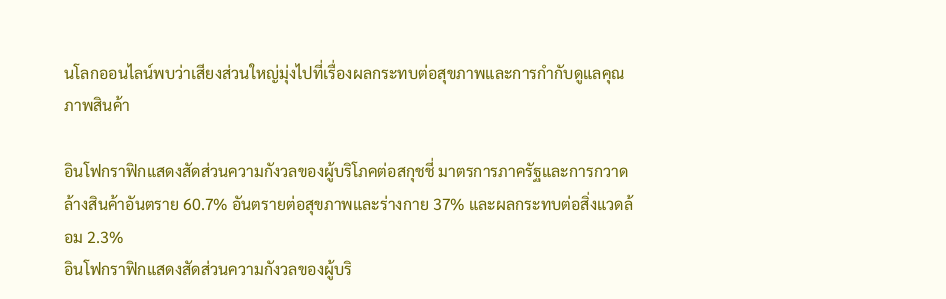นโลกออนไลน์พบว่าเสียงส่วนใหญ่มุ่งไปที่เรื่องผลกระทบต่อสุขภาพและการกำกับดูแลคุณภาพสินค้า

อินโฟกราฟิกแสดงสัดส่วนความกังวลของผู้บริโภคต่อสกุชชี่ มาตรการภาครัฐและการกวาดล้างสินค้าอันตราย 60.7% อันตรายต่อสุขภาพและร่างกาย 37% และผลกระทบต่อสิ่งแวดล้อม 2.3%
อินโฟกราฟิกแสดงสัดส่วนความกังวลของผู้บริ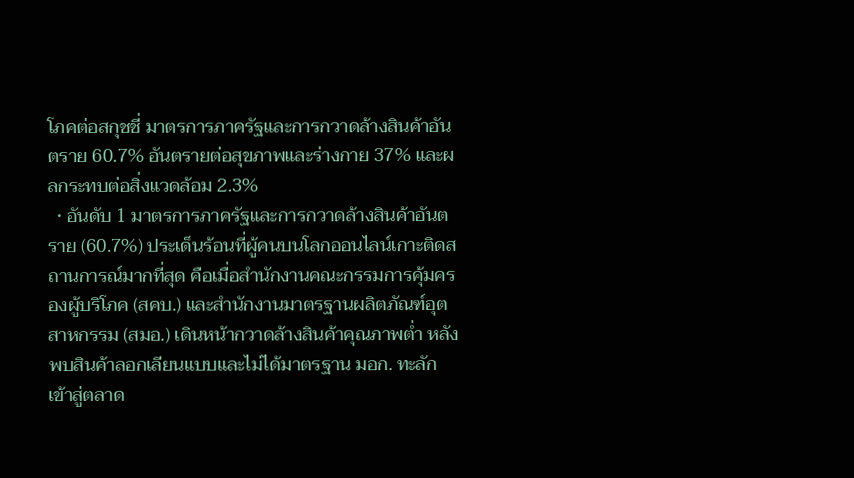โภคต่อสกุชชี่ มาตรการภาครัฐและการกวาดล้างสินค้าอันตราย 60.7% อันตรายต่อสุขภาพและร่างกาย 37% และผลกระทบต่อสิ่งแวดล้อม 2.3%
  • อันดับ 1 มาตรการภาครัฐและการกวาดล้างสินค้าอันตราย (60.7%) ประเด็นร้อนที่ผู้คนบนโลกออนไลน์เกาะติดสถานการณ์มากที่สุด คือเมื่อสำนักงานคณะกรรมการคุ้มครองผู้บริโภค (สคบ.) และสำนักงานมาตรฐานผลิตภัณฑ์อุตสาหกรรม (สมอ.) เดินหน้ากวาดล้างสินค้าคุณภาพต่ำ หลังพบสินค้าลอกเลียนแบบและไม่ได้มาตรฐาน มอก. ทะลักเข้าสู่ตลาด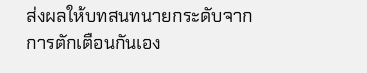ส่งผลให้บทสนทนายกระดับจากการตักเตือนกันเอง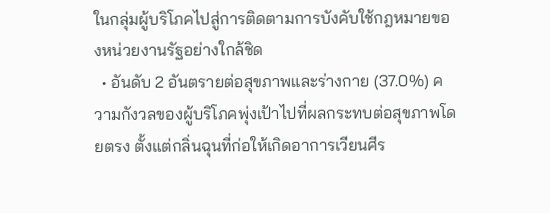ในกลุ่มผู้บริโภคไปสู่การติดตามการบังคับใช้กฎหมายของหน่วยงานรัฐอย่างใกล้ชิด
  • อันดับ 2 อันตรายต่อสุขภาพและร่างกาย (37.0%) ความกังวลของผู้บริโภคพุ่งเป้าไปที่ผลกระทบต่อสุขภาพโดยตรง ตั้งแต่กลิ่นฉุนที่ก่อให้เกิดอาการเวียนศีร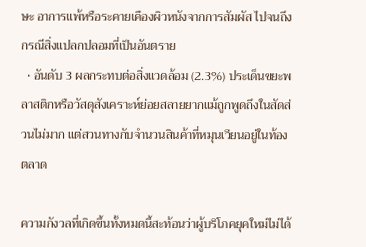ษะ อาการแพ้หรือระคายเคืองผิวหนังจากการสัมผัส ไปจนถึงกรณีสิ่งแปลกปลอมที่เป็นอันตราย
  • อันดับ 3 ผลกระทบต่อสิ่งแวดล้อม (2.3%) ประเด็นขยะพลาสติกหรือวัสดุสังเคราะห์ย่อยสลายยากแม้ถูกพูดถึงในสัดส่วนไม่มาก แต่สวนทางกับจำนวนสินค้าที่หมุนเวียนอยู่ในท้องตลาด

ความกังวลที่เกิดขึ้นทั้งหมดนี้สะท้อนว่าผู้บริโภคยุคใหม่ไม่ได้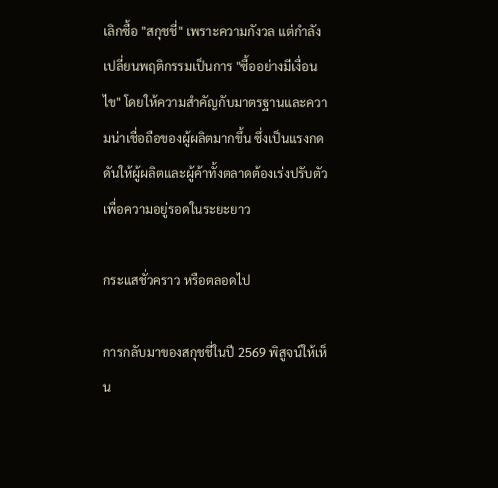เลิกซื้อ "สกุชชี่" เพราะความกังวล แต่กำลังเปลี่ยนพฤติกรรมเป็นการ "ซื้ออย่างมีเงื่อนไข" โดยให้ความสำคัญกับมาตรฐานและความน่าเชื่อถือของผู้ผลิตมากขึ้น ซึ่งเป็นแรงกดดันให้ผู้ผลิตและผู้ค้าทั้งตลาดต้องเร่งปรับตัวเพื่อความอยู่รอดในระยะยาว

กระแสชั่วคราว หรือตลอดไป

การกลับมาของสกุชชี่ในปี 2569 พิสูจน์ให้เห็น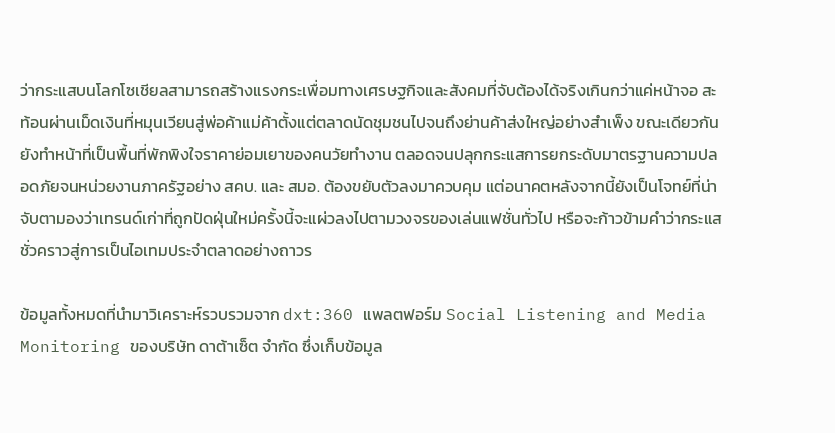ว่ากระแสบนโลกโซเชียลสามารถสร้างแรงกระเพื่อมทางเศรษฐกิจและสังคมที่จับต้องได้จริงเกินกว่าแค่หน้าจอ สะท้อนผ่านเม็ดเงินที่หมุนเวียนสู่พ่อค้าแม่ค้าตั้งแต่ตลาดนัดชุมชนไปจนถึงย่านค้าส่งใหญ่อย่างสำเพ็ง ขณะเดียวกันยังทำหน้าที่เป็นพื้นที่พักพิงใจราคาย่อมเยาของคนวัยทำงาน ตลอดจนปลุกกระแสการยกระดับมาตรฐานความปลอดภัยจนหน่วยงานภาครัฐอย่าง สคบ. และ สมอ. ต้องขยับตัวลงมาควบคุม แต่อนาคตหลังจากนี้ยังเป็นโจทย์ที่น่าจับตามองว่าเทรนด์เก่าที่ถูกปัดฝุ่นใหม่ครั้งนี้จะแผ่วลงไปตามวงจรของเล่นแฟชั่นทั่วไป หรือจะก้าวข้ามคำว่ากระแสชั่วคราวสู่การเป็นไอเทมประจำตลาดอย่างถาวร

ข้อมูลทั้งหมดที่นำมาวิเคราะห์รวบรวมจาก dxt:360 แพลตฟอร์ม Social Listening and Media Monitoring ของบริษัท ดาต้าเซ็ต จำกัด ซึ่งเก็บข้อมูล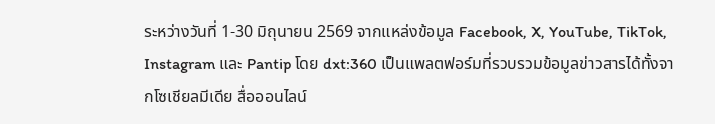ระหว่างวันที่ 1-30 มิถุนายน 2569 จากแหล่งข้อมูล Facebook, X, YouTube, TikTok, Instagram และ Pantip โดย dxt:360 เป็นแพลตฟอร์มที่รวบรวมข้อมูลข่าวสารได้ทั้งจากโซเชียลมีเดีย สื่อออนไลน์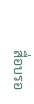สื่อบรอ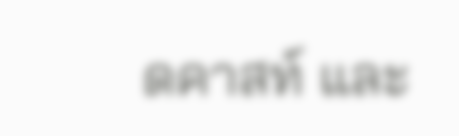ดคาสท์ และ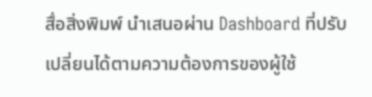สื่อสิ่งพิมพ์ นำเสนอผ่าน Dashboard ที่ปรับเปลี่ยนได้ตามความต้องการของผู้ใช้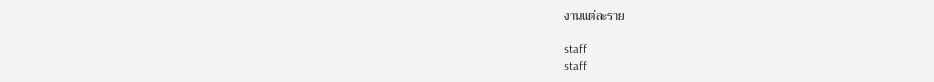งานแต่ละราย

staff
staff